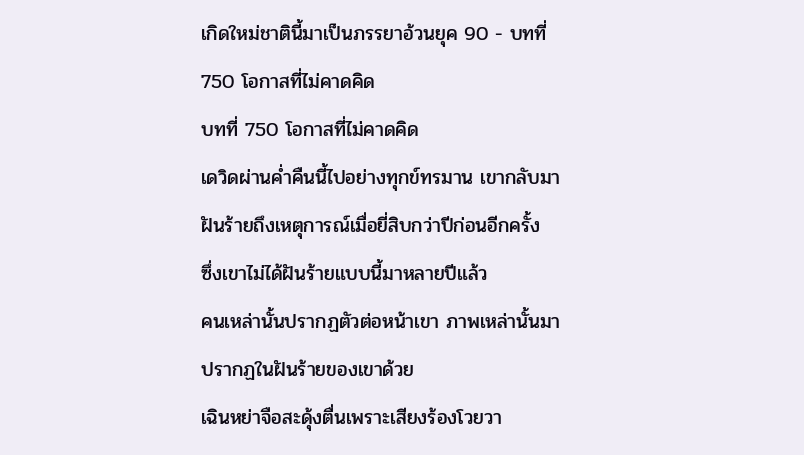เกิดใหม่ชาตินี้มาเป็นภรรยาอ้วนยุค 90 - บทที่ 750 โอกาสที่ไม่คาดคิด
บทที่ 750 โอกาสที่ไม่คาดคิด
เดวิดผ่านค่ำคืนนี้ไปอย่างทุกข์ทรมาน เขากลับมาฝันร้ายถึงเหตุการณ์เมื่อยี่สิบกว่าปีก่อนอีกครั้ง
ซึ่งเขาไม่ได้ฝันร้ายแบบนี้มาหลายปีแล้ว
คนเหล่านั้นปรากฏตัวต่อหน้าเขา ภาพเหล่านั้นมาปรากฏในฝันร้ายของเขาด้วย
เฉินหย่าจือสะดุ้งตื่นเพราะเสียงร้องโวยวา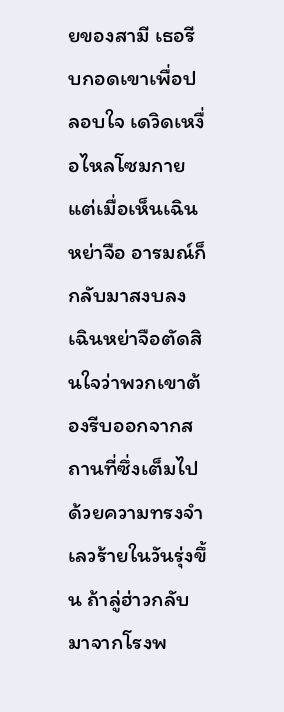ยของสามี เธอรีบกอดเขาเพื่อปลอบใจ เดวิดเหงื่อไหลโซมกาย แต่เมื่อเห็นเฉินหย่าจือ อารมณ์ก็กลับมาสงบลง
เฉินหย่าจือตัดสินใจว่าพวกเขาต้องรีบออกจากสถานที่ซึ่งเต็มไปด้วยความทรงจำเลวร้ายในวันรุ่งขึ้น ถ้าลู่ฮ่าวกลับมาจากโรงพ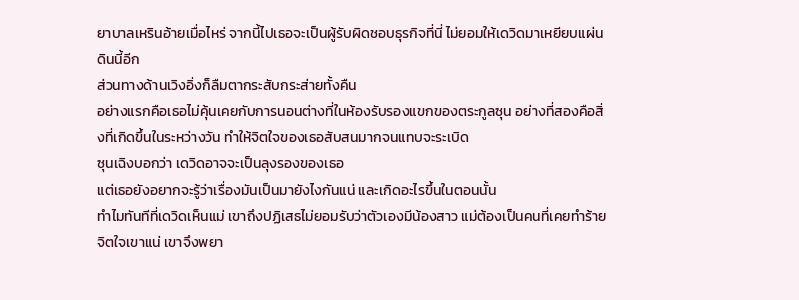ยาบาลเหรินอ้ายเมื่อไหร่ จากนี้ไปเธอจะเป็นผู้รับผิดชอบธุรกิจที่นี่ ไม่ยอมให้เดวิดมาเหยียบแผ่นดินนี้อีก
ส่วนทางด้านเวิงอิ่งก็ลืมตากระสับกระส่ายทั้งคืน
อย่างแรกคือเธอไม่คุ้นเคยกับการนอนต่างที่ในห้องรับรองแขกของตระกูลซุน อย่างที่สองคือสิ่งที่เกิดขึ้นในระหว่างวัน ทำให้จิตใจของเธอสับสนมากจนแทบจะระเบิด
ซุนเฉิงบอกว่า เดวิดอาจจะเป็นลุงรองของเธอ
แต่เธอยังอยากจะรู้ว่าเรื่องมันเป็นมายังไงกันแน่ และเกิดอะไรขึ้นในตอนนั้น
ทำไมทันทีที่เดวิดเห็นแม่ เขาถึงปฏิเสธไม่ยอมรับว่าตัวเองมีน้องสาว แม่ต้องเป็นคนที่เคยทำร้ายจิตใจเขาแน่ เขาจึงพยา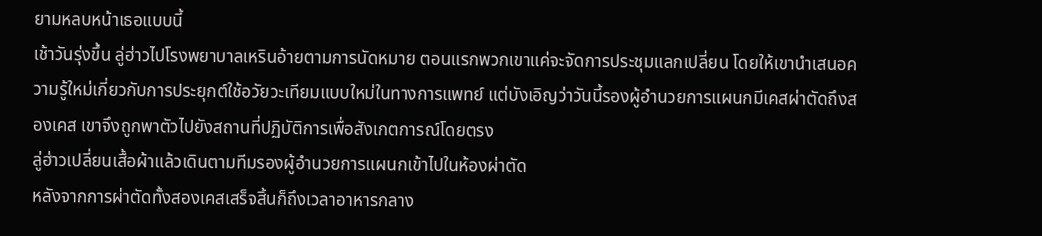ยามหลบหน้าเธอแบบนี้
เช้าวันรุ่งขึ้น ลู่ฮ่าวไปโรงพยาบาลเหรินอ้ายตามการนัดหมาย ตอนแรกพวกเขาแค่จะจัดการประชุมแลกเปลี่ยน โดยให้เขานำเสนอความรู้ใหม่เกี่ยวกับการประยุกต์ใช้อวัยวะเทียมแบบใหม่ในทางการแพทย์ แต่บังเอิญว่าวันนี้รองผู้อำนวยการแผนกมีเคสผ่าตัดถึงสองเคส เขาจึงถูกพาตัวไปยังสถานที่ปฏิบัติการเพื่อสังเกตการณ์โดยตรง
ลู่ฮ่าวเปลี่ยนเสื้อผ้าแล้วเดินตามทีมรองผู้อำนวยการแผนกเข้าไปในห้องผ่าตัด
หลังจากการผ่าตัดทั้งสองเคสเสร็จสิ้นก็ถึงเวลาอาหารกลาง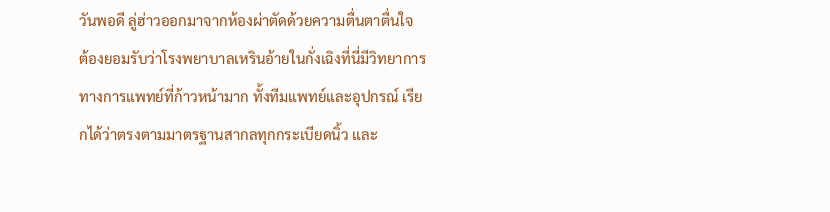วันพอดี ลู่ฮ่าวออกมาจากห้องผ่าตัดด้วยความตื่นตาตื่นใจ
ต้องยอมรับว่าโรงพยาบาลเหรินอ้ายในกั่งเฉิงที่นี่มีวิทยาการทางการแพทย์ที่ก้าวหน้ามาก ทั้งทีมแพทย์และอุปกรณ์ เรียกได้ว่าตรงตามมาตรฐานสากลทุกกระเบียดนิ้ว และ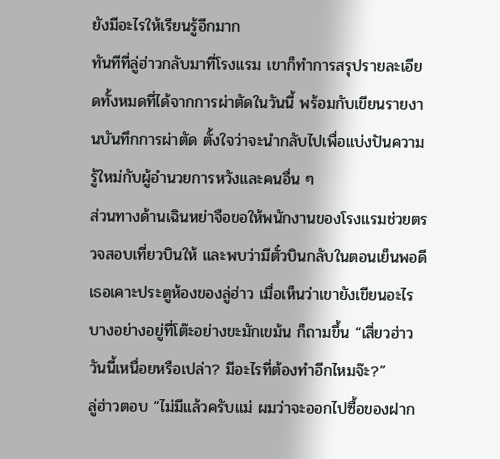ยังมีอะไรให้เรียนรู้อีกมาก
ทันทีที่ลู่ฮ่าวกลับมาที่โรงแรม เขาก็ทำการสรุปรายละเอียดทั้งหมดที่ได้จากการผ่าตัดในวันนี้ พร้อมกับเขียนรายงานบันทึกการผ่าตัด ตั้งใจว่าจะนำกลับไปเพื่อแบ่งปันความรู้ใหม่กับผู้อำนวยการหวังและคนอื่น ๆ
ส่วนทางด้านเฉินหย่าจือขอให้พนักงานของโรงแรมช่วยตรวจสอบเที่ยวบินให้ และพบว่ามีตั๋วบินกลับในตอนเย็นพอดี
เธอเคาะประตูห้องของลู่ฮ่าว เมื่อเห็นว่าเขายังเขียนอะไรบางอย่างอยู่ที่โต๊ะอย่างขะมักเขม้น ก็ถามขึ้น “เสี่ยวฮ่าว วันนี้เหนื่อยหรือเปล่า? มีอะไรที่ต้องทำอีกไหมจ๊ะ?”
ลู่ฮ่าวตอบ “ไม่มีแล้วครับแม่ ผมว่าจะออกไปซื้อของฝาก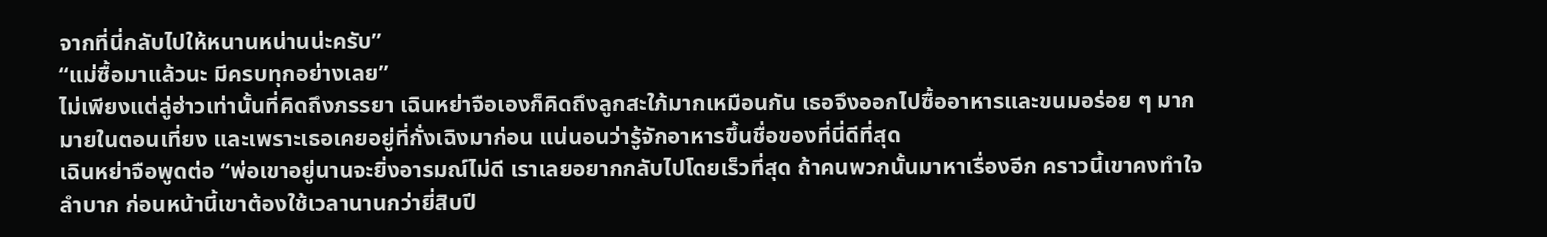จากที่นี่กลับไปให้หนานหน่านน่ะครับ”
“แม่ซื้อมาแล้วนะ มีครบทุกอย่างเลย”
ไม่เพียงแต่ลู่ฮ่าวเท่านั้นที่คิดถึงภรรยา เฉินหย่าจือเองก็คิดถึงลูกสะใภ้มากเหมือนกัน เธอจึงออกไปซื้ออาหารและขนมอร่อย ๆ มากมายในตอนเที่ยง และเพราะเธอเคยอยู่ที่กั่งเฉิงมาก่อน แน่นอนว่ารู้จักอาหารขึ้นชื่อของที่นี่ดีที่สุด
เฉินหย่าจือพูดต่อ “พ่อเขาอยู่นานจะยิ่งอารมณ์ไม่ดี เราเลยอยากกลับไปโดยเร็วที่สุด ถ้าคนพวกนั้นมาหาเรื่องอีก คราวนี้เขาคงทำใจลำบาก ก่อนหน้านี้เขาต้องใช้เวลานานกว่ายี่สิบปี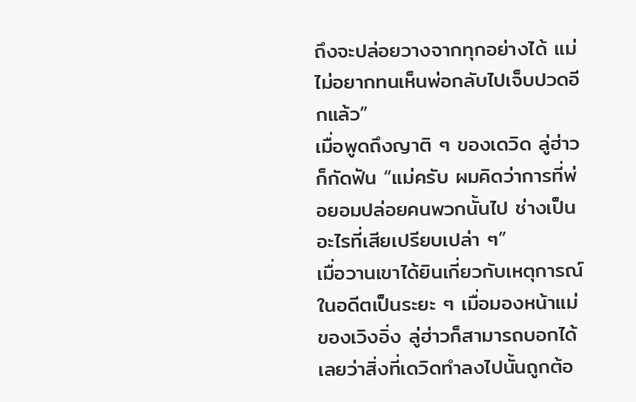ถึงจะปล่อยวางจากทุกอย่างได้ แม่ไม่อยากทนเห็นพ่อกลับไปเจ็บปวดอีกแล้ว”
เมื่อพูดถึงญาติ ๆ ของเดวิด ลู่ฮ่าวก็กัดฟัน “แม่ครับ ผมคิดว่าการที่พ่อยอมปล่อยคนพวกนั้นไป ช่างเป็นอะไรที่เสียเปรียบเปล่า ๆ”
เมื่อวานเขาได้ยินเกี่ยวกับเหตุการณ์ในอดีตเป็นระยะ ๆ เมื่อมองหน้าแม่ของเวิงอิ่ง ลู่ฮ่าวก็สามารถบอกได้เลยว่าสิ่งที่เดวิดทำลงไปนั้นถูกต้อ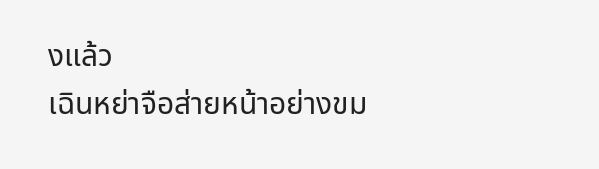งแล้ว
เฉินหย่าจือส่ายหน้าอย่างขม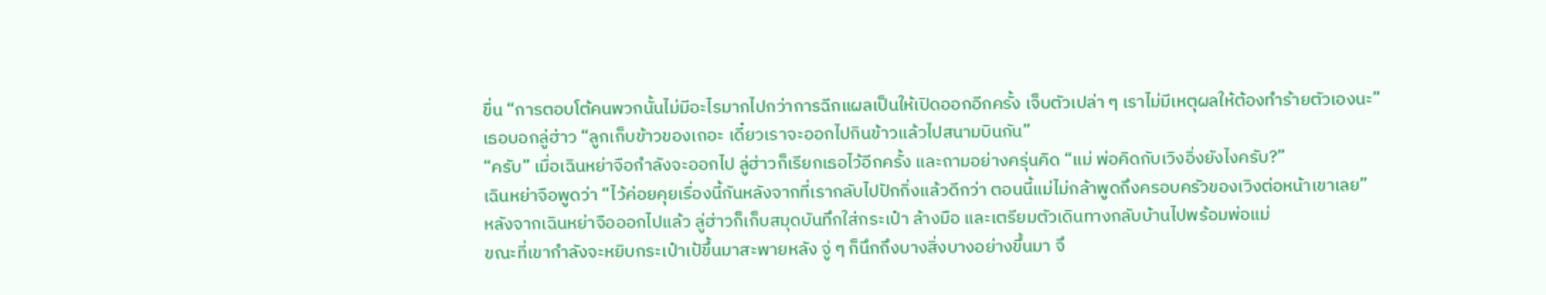ขื่น “การตอบโต้คนพวกนั้นไม่มีอะไรมากไปกว่าการฉีกแผลเป็นให้เปิดออกอีกครั้ง เจ็บตัวเปล่า ๆ เราไม่มีเหตุผลให้ต้องทำร้ายตัวเองนะ”
เธอบอกลู่ฮ่าว “ลูกเก็บข้าวของเถอะ เดี๋ยวเราจะออกไปกินข้าวแล้วไปสนามบินกัน”
“ครับ” เมื่อเฉินหย่าจือกำลังจะออกไป ลู่ฮ่าวก็เรียกเธอไว้อีกครั้ง และถามอย่างครุ่นคิด “แม่ พ่อคิดกับเวิงอิ่งยังไงครับ?”
เฉินหย่าจือพูดว่า “ไว้ค่อยคุยเรื่องนี้กันหลังจากที่เรากลับไปปักกิ่งแล้วดีกว่า ตอนนี้แม่ไม่กล้าพูดถึงครอบครัวของเวิงต่อหน้าเขาเลย”
หลังจากเฉินหย่าจือออกไปแล้ว ลู่ฮ่าวก็เก็บสมุดบันทึกใส่กระเป๋า ล้างมือ และเตรียมตัวเดินทางกลับบ้านไปพร้อมพ่อแม่
ขณะที่เขากำลังจะหยิบกระเป๋าเป้ขึ้นมาสะพายหลัง จู่ ๆ ก็นึกถึงบางสิ่งบางอย่างขึ้นมา จึ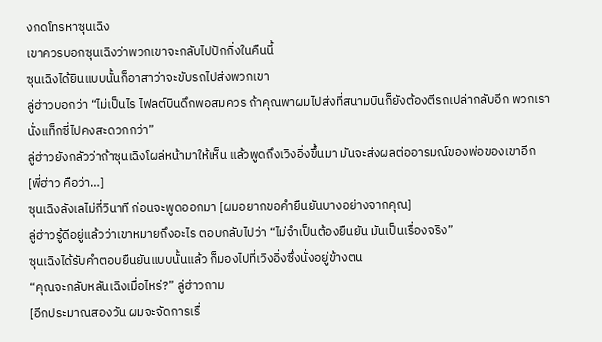งกดโทรหาซุนเฉิง
เขาควรบอกซุนเฉิงว่าพวกเขาจะกลับไปปักกิ่งในคืนนี้
ซุนเฉิงได้ยินแบบนั้นก็อาสาว่าจะขับรถไปส่งพวกเขา
ลู่ฮ่าวบอกว่า “ไม่เป็นไร ไฟลต์บินดึกพอสมควร ถ้าคุณพาผมไปส่งที่สนามบินก็ยังต้องตีรถเปล่ากลับอีก พวกเรานั่งแท็กซี่ไปคงสะดวกกว่า”
ลู่ฮ่าวยังกลัวว่าถ้าซุนเฉิงโผล่หน้ามาให้เห็น แล้วพูดถึงเวิงอิ่งขึ้นมา มันจะส่งผลต่ออารมณ์ของพ่อของเขาอีก
[พี่ฮ่าว คือว่า…]
ซุนเฉิงลังเลไม่กี่วินาที ก่อนจะพูดออกมา [ผมอยากขอคำยืนยันบางอย่างจากคุณ]
ลู่ฮ่าวรู้ดีอยู่แล้วว่าเขาหมายถึงอะไร ตอบกลับไปว่า “ไม่จำเป็นต้องยืนยัน มันเป็นเรื่องจริง”
ซุนเฉิงได้รับคำตอบยืนยันแบบนั้นแล้ว ก็มองไปที่เวิงอิ่งซึ่งนั่งอยู่ข้างตน
“คุณจะกลับหลันเฉิงเมื่อไหร่?” ลู่ฮ่าวถาม
[อีกประมาณสองวัน ผมจะจัดการเรื่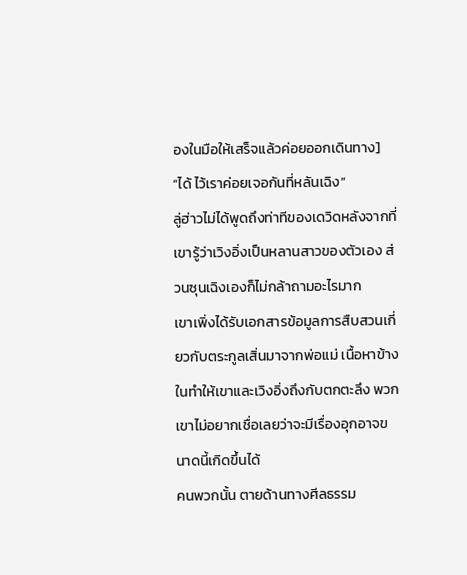องในมือให้เสร็จแล้วค่อยออกเดินทาง]
“ได้ ไว้เราค่อยเจอกันที่หลันเฉิง”
ลู่ฮ่าวไม่ได้พูดถึงท่าทีของเดวิดหลังจากที่เขารู้ว่าเวิงอิ่งเป็นหลานสาวของตัวเอง ส่วนซุนเฉิงเองก็ไม่กล้าถามอะไรมาก
เขาเพิ่งได้รับเอกสารข้อมูลการสืบสวนเกี่ยวกับตระกูลเสิ่นมาจากพ่อแม่ เนื้อหาข้างในทำให้เขาและเวิงอิ่งถึงกับตกตะลึง พวกเขาไม่อยากเชื่อเลยว่าจะมีเรื่องอุกอาจขนาดนี้เกิดขึ้นได้
คนพวกนั้น ตายด้านทางศีลธรรม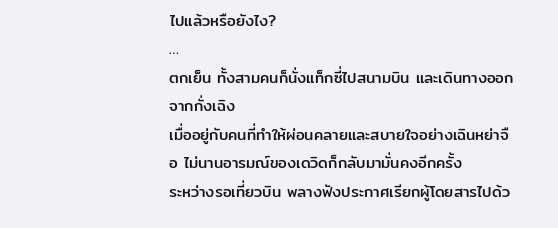ไปแล้วหรือยังไง?
…
ตกเย็น ทั้งสามคนก็นั่งแท็กซี่ไปสนามบิน และเดินทางออกจากกั่งเฉิง
เมื่ออยู่กับคนที่ทำให้ผ่อนคลายและสบายใจอย่างเฉินหย่าจือ ไม่นานอารมณ์ของเดวิดก็กลับมามั่นคงอีกครั้ง
ระหว่างรอเที่ยวบิน พลางฟังประกาศเรียกผู้โดยสารไปด้ว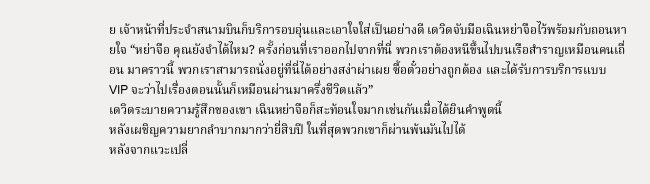ย เจ้าหน้าที่ประจำสนามบินก็บริการอบอุ่นและเอาใจใส่เป็นอย่างดี เดวิดจับมือเฉินหย่าจือไว้พร้อมกับถอนหายใจ “หย่าจือ คุณยังจำได้ไหม? ครั้งก่อนที่เราออกไปจากที่นี่ พวกเราต้องหนีขึ้นไปบนเรือสำราญเหมือนคนเถื่อน มาคราวนี้ พวกเราสามารถนั่งอยู่ที่นี่ได้อย่างสง่าผ่าเผย ซื้อตั๋วอย่างถูกต้อง และได้รับการบริการแบบ VIP จะว่าไปเรื่องตอนนั้นก็เหมือนผ่านมาครึ่งชีวิตแล้ว”
เดวิดระบายความรู้สึกของเขา เฉินหย่าจือก็สะท้อนใจมากเช่นกันเมื่อได้ยินคำพูดนี้
หลังเผชิญความยากลำบากมากว่ายี่สิบปี ในที่สุดพวกเขาก็ผ่านพ้นมันไปได้
หลังจากแวะเปลี่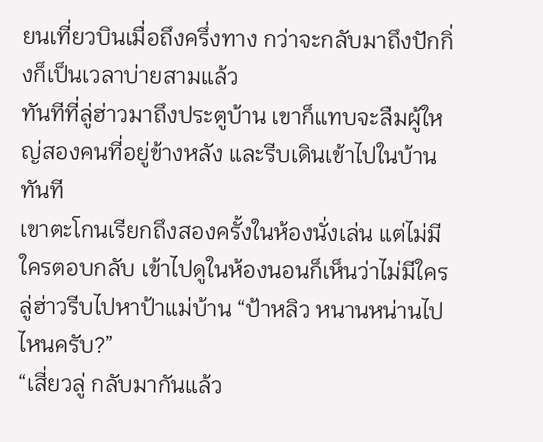ยนเที่ยวบินเมื่อถึงครึ่งทาง กว่าจะกลับมาถึงปักกิ่งก็เป็นเวลาบ่ายสามแล้ว
ทันทีที่ลู่ฮ่าวมาถึงประตูบ้าน เขาก็แทบจะลืมผู้ใหญ่สองคนที่อยู่ข้างหลัง และรีบเดินเข้าไปในบ้านทันที
เขาตะโกนเรียกถึงสองครั้งในห้องนั่งเล่น แต่ไม่มีใครตอบกลับ เข้าไปดูในห้องนอนก็เห็นว่าไม่มีใคร
ลู่ฮ่าวรีบไปหาป้าแม่บ้าน “ป้าหลิว หนานหน่านไปไหนครับ?”
“เสี่ยวลู่ กลับมากันแล้ว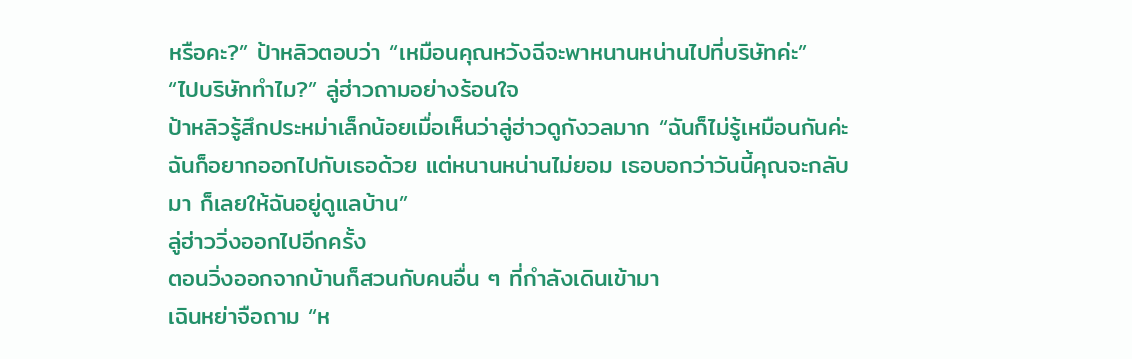หรือคะ?” ป้าหลิวตอบว่า “เหมือนคุณหวังฉีจะพาหนานหน่านไปที่บริษัทค่ะ”
“ไปบริษัททำไม?” ลู่ฮ่าวถามอย่างร้อนใจ
ป้าหลิวรู้สึกประหม่าเล็กน้อยเมื่อเห็นว่าลู่ฮ่าวดูกังวลมาก “ฉันก็ไม่รู้เหมือนกันค่ะ ฉันก็อยากออกไปกับเธอด้วย แต่หนานหน่านไม่ยอม เธอบอกว่าวันนี้คุณจะกลับมา ก็เลยให้ฉันอยู่ดูแลบ้าน”
ลู่ฮ่าววิ่งออกไปอีกครั้ง
ตอนวิ่งออกจากบ้านก็สวนกับคนอื่น ๆ ที่กำลังเดินเข้ามา
เฉินหย่าจือถาม “ห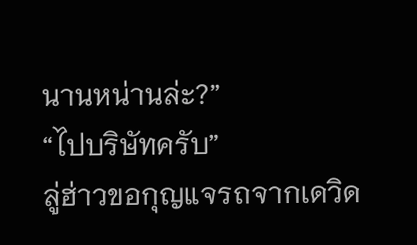นานหน่านล่ะ?”
“ไปบริษัทครับ”
ลู่ฮ่าวขอกุญแจรถจากเดวิด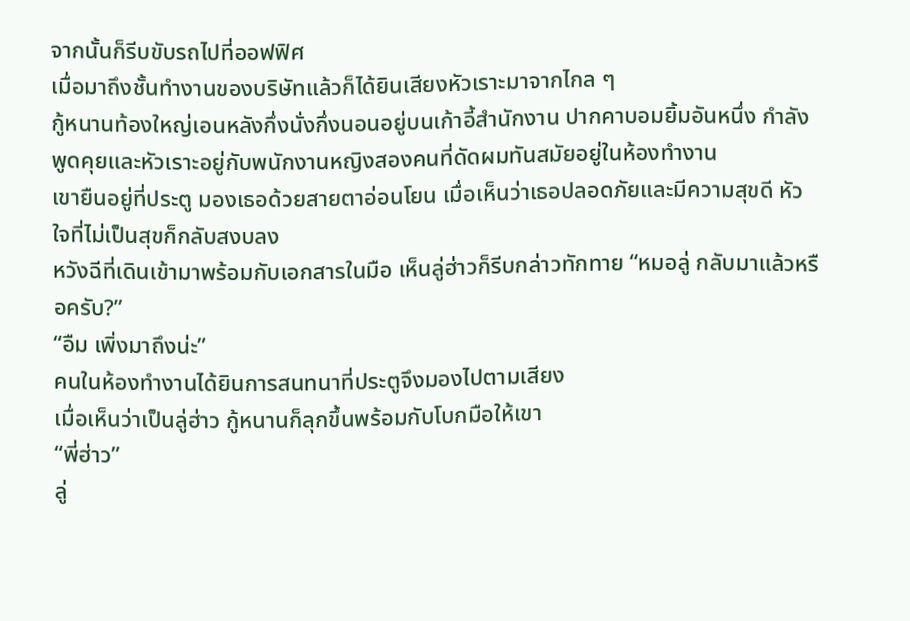จากนั้นก็รีบขับรถไปที่ออฟฟิศ
เมื่อมาถึงชั้นทำงานของบริษัทแล้วก็ได้ยินเสียงหัวเราะมาจากไกล ๆ
กู้หนานท้องใหญ่เอนหลังกึ่งนั่งกึ่งนอนอยู่บนเก้าอี้สำนักงาน ปากคาบอมยิ้มอันหนึ่ง กำลังพูดคุยและหัวเราะอยู่กับพนักงานหญิงสองคนที่ดัดผมทันสมัยอยู่ในห้องทำงาน
เขายืนอยู่ที่ประตู มองเธอด้วยสายตาอ่อนโยน เมื่อเห็นว่าเธอปลอดภัยและมีความสุขดี หัวใจที่ไม่เป็นสุขก็กลับสงบลง
หวังฉีที่เดินเข้ามาพร้อมกับเอกสารในมือ เห็นลู่ฮ่าวก็รีบกล่าวทักทาย “หมอลู่ กลับมาแล้วหรือครับ?”
“อืม เพิ่งมาถึงน่ะ”
คนในห้องทำงานได้ยินการสนทนาที่ประตูจึงมองไปตามเสียง
เมื่อเห็นว่าเป็นลู่ฮ่าว กู้หนานก็ลุกขึ้นพร้อมกับโบกมือให้เขา
“พี่ฮ่าว”
ลู่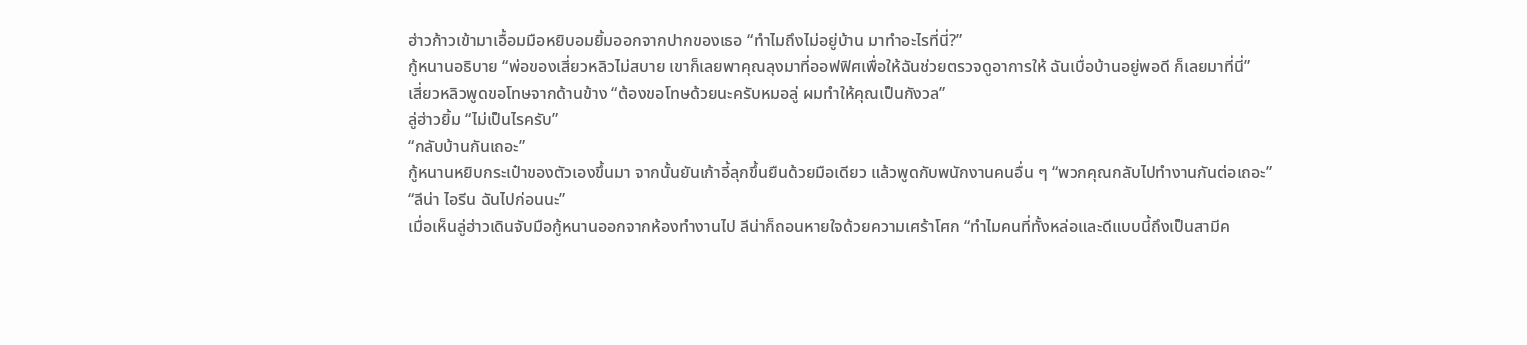ฮ่าวก้าวเข้ามาเอื้อมมือหยิบอมยิ้มออกจากปากของเธอ “ทำไมถึงไม่อยู่บ้าน มาทำอะไรที่นี่?”
กู้หนานอธิบาย “พ่อของเสี่ยวหลิวไม่สบาย เขาก็เลยพาคุณลุงมาที่ออฟฟิศเพื่อให้ฉันช่วยตรวจดูอาการให้ ฉันเบื่อบ้านอยู่พอดี ก็เลยมาที่นี่”
เสี่ยวหลิวพูดขอโทษจากด้านข้าง “ต้องขอโทษด้วยนะครับหมอลู่ ผมทำให้คุณเป็นกังวล”
ลู่ฮ่าวยิ้ม “ไม่เป็นไรครับ”
“กลับบ้านกันเถอะ”
กู้หนานหยิบกระเป๋าของตัวเองขึ้นมา จากนั้นยันเก้าอี้ลุกขึ้นยืนด้วยมือเดียว แล้วพูดกับพนักงานคนอื่น ๆ “พวกคุณกลับไปทำงานกันต่อเถอะ”
“ลีน่า ไอรีน ฉันไปก่อนนะ”
เมื่อเห็นลู่ฮ่าวเดินจับมือกู้หนานออกจากห้องทำงานไป ลีน่าก็ถอนหายใจด้วยความเศร้าโศก “ทำไมคนที่ทั้งหล่อและดีแบบนี้ถึงเป็นสามีค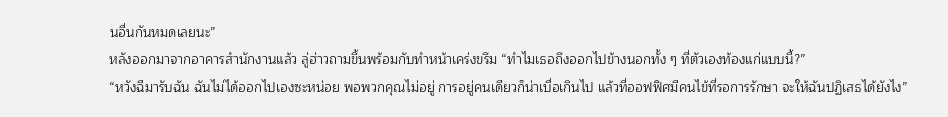นอื่นกันหมดเลยนะ”
หลังออกมาจากอาคารสำนักงานแล้ว ลู่ฮ่าวถามขึ้นพร้อมกับทำหน้าเคร่งขรึม “ทำไมเธอถึงออกไปข้างนอกทั้ง ๆ ที่ตัวเองท้องแก่แบบนี้?”
“หวังฉีมารับฉัน ฉันไม่ได้ออกไปเองซะหน่อย พอพวกคุณไม่อยู่ การอยู่คนเดียวก็น่าเบื่อเกินไป แล้วที่ออฟฟิศมีคนไข้ที่รอการรักษา จะให้ฉันปฏิเสธได้ยังไง”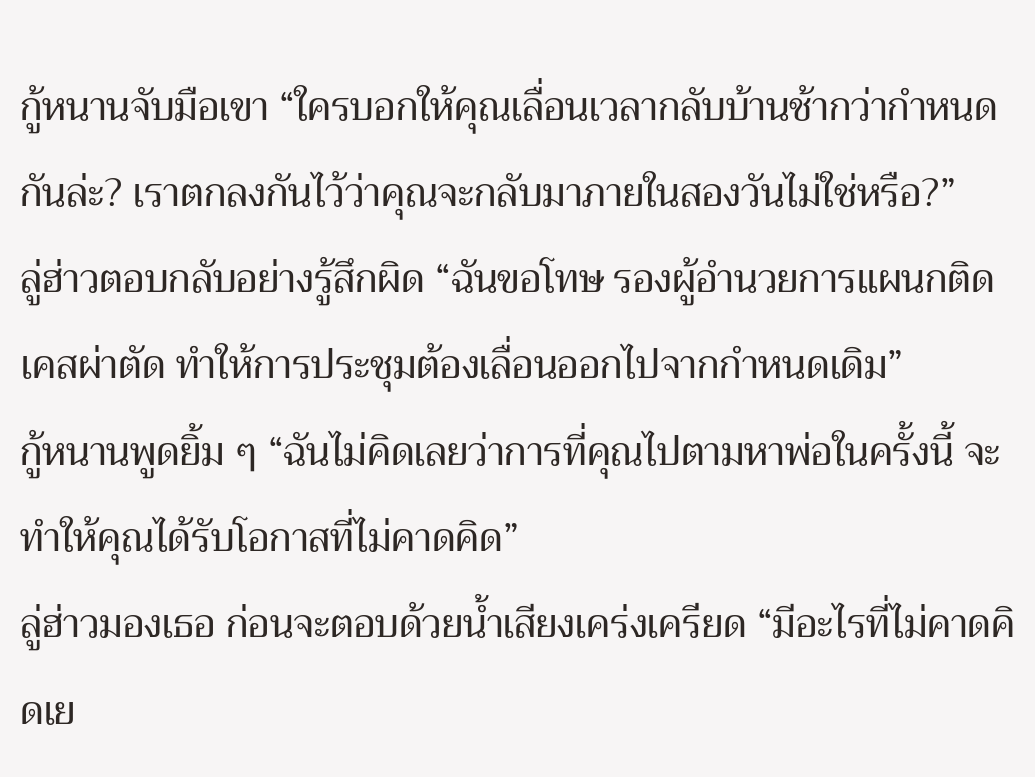กู้หนานจับมือเขา “ใครบอกให้คุณเลื่อนเวลากลับบ้านช้ากว่ากำหนดกันล่ะ? เราตกลงกันไว้ว่าคุณจะกลับมาภายในสองวันไม่ใช่หรือ?”
ลู่ฮ่าวตอบกลับอย่างรู้สึกผิด “ฉันขอโทษ รองผู้อำนวยการแผนกติดเคสผ่าตัด ทำให้การประชุมต้องเลื่อนออกไปจากกำหนดเดิม”
กู้หนานพูดยิ้ม ๆ “ฉันไม่คิดเลยว่าการที่คุณไปตามหาพ่อในครั้งนี้ จะทำให้คุณได้รับโอกาสที่ไม่คาดคิด”
ลู่ฮ่าวมองเธอ ก่อนจะตอบด้วยน้ำเสียงเคร่งเครียด “มีอะไรที่ไม่คาดคิดเย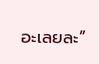อะเลยละ”